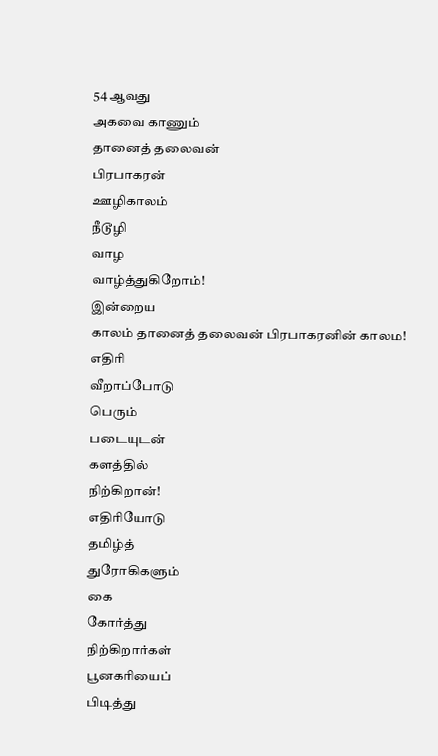54 ஆவது
அகவை காணும்
தானைத் தலைவன்
பிரபாகரன்
ஊழிகாலம்
நீடூழி
வாழ
வாழ்த்துகிறோம்!
இன்றைய
காலம் தானைத் தலைவன் பிரபாகரனின் காலம!
எதிரி
வீறாப்போடு
பெரும்
படையுடன்
களத்தில்
நிற்கிறான்!
எதிரியோடு
தமிழ்த்
துரோகிகளும்
கை
கோர்த்து
நிற்கிறார்கள்
பூனகரியைப்
பிடித்து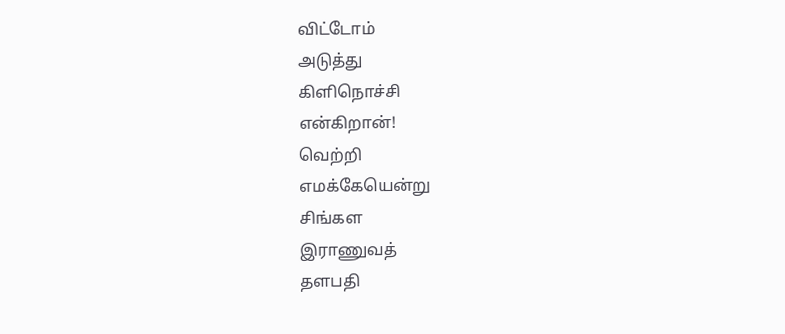விட்டோம்
அடுத்து
கிளிநொச்சி
என்கிறான்!
வெற்றி
எமக்கேயென்று
சிங்கள
இராணுவத்
தளபதி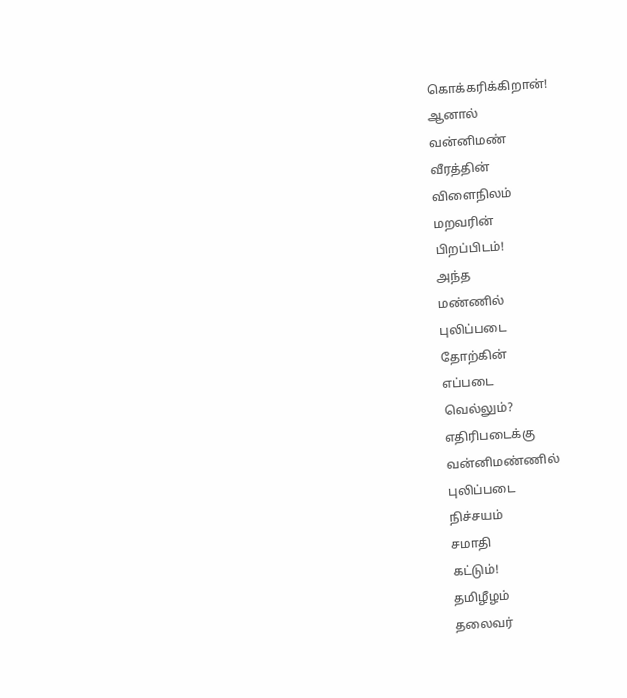கொக்கரிக்கிறான்!
ஆனால்
வன்னிமண்
வீரத்தின்
விளைநிலம்
மறவரின்
பிறப்பிடம்!
அந்த
மண்ணில்
புலிப்படை
தோற்கின்
எப்படை
வெல்லும்?
எதிரிபடைக்கு
வன்னிமண்ணில்
புலிப்படை
நிச்சயம்
சமாதி
கட்டும்!
தமிழீழம்
தலைவர்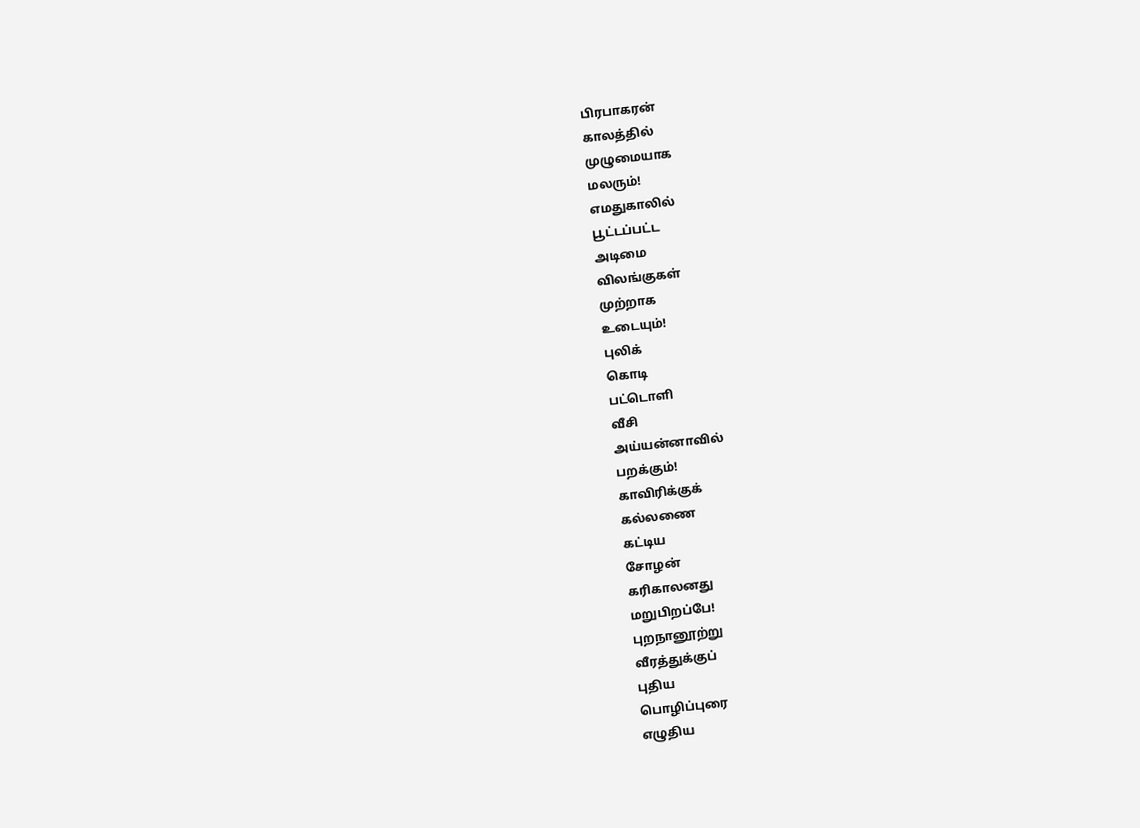பிரபாகரன்
காலத்தில்
முழுமையாக
மலரும்!
எமதுகாலில்
பூட்டப்பட்ட
அடிமை
விலங்குகள்
முற்றாக
உடையும்!
புலிக்
கொடி
பட்டொளி
வீசி
அய்யன்னாவில்
பறக்கும்!
காவிரிக்குக்
கல்லணை
கட்டிய
சோழன்
கரிகாலனது
மறுபிறப்பே!
புறநானூற்று
வீரத்துக்குப்
புதிய
பொழிப்புரை
எழுதிய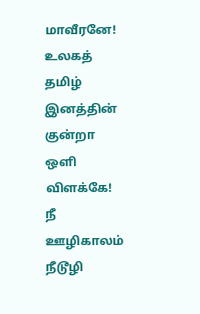மாவீரனே!
உலகத்
தமிழ்
இனத்தின்
குன்றா
ஒளி
விளக்கே!
நீ
ஊழிகாலம்
நீடூழி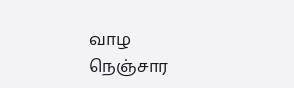வாழ
நெஞ்சார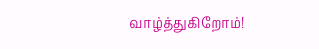வாழ்த்துகிறோம்!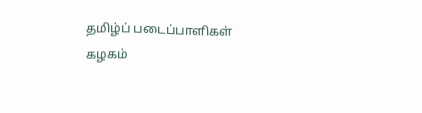தமிழ்ப் படைப்பாளிகள் கழகம்